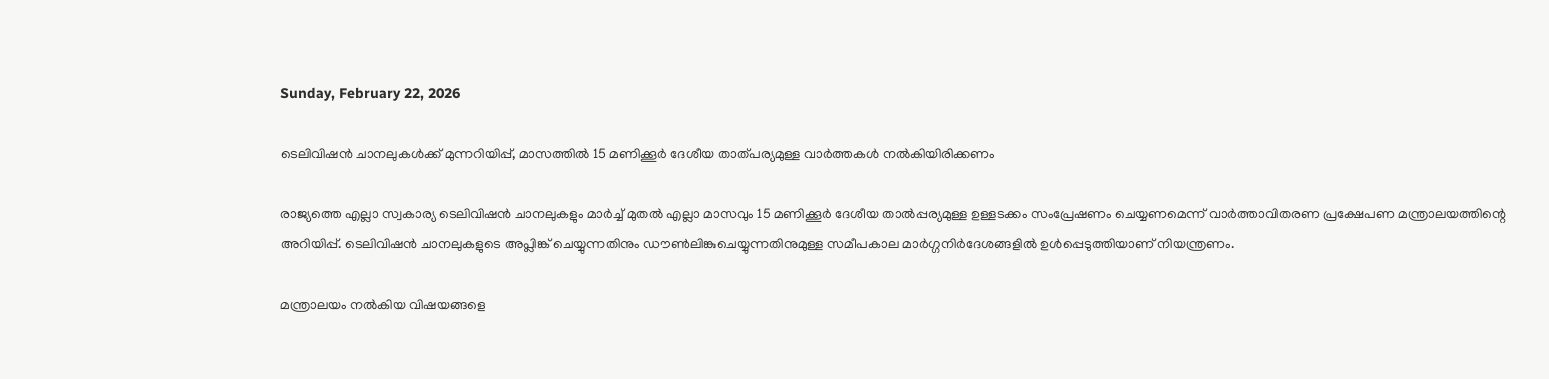Sunday, February 22, 2026

ടെലിവിഷൻ ചാനലുകൾക്ക് മുന്നറിയിപ്പ്, മാസത്തിൽ 15 മണിക്കൂർ ദേശീയ താത്പര്യമുള്ള വാർത്തകൾ നൽകിയിരിക്കണം

രാജ്യത്തെ എല്ലാ സ്വകാര്യ ടെലിവിഷന്‍ ചാനലുകളും മാര്‍ച്ച് മുതല്‍ എല്ലാ മാസവും 15 മണിക്കൂര്‍ ദേശീയ താല്‍പ്പര്യമുള്ള ഉള്ളടക്കം സംപ്രേഷണം ചെയ്യണമെന്ന് വാര്‍ത്താവിതരണ പ്രക്ഷേപണ മന്ത്രാലയത്തിന്റെ അറിയിപ്പ്. ടെലിവിഷന്‍ ചാനലുകളുടെ അപ്ലിങ്ക് ചെയ്യുന്നതിനും ഡൗണ്‍ലിങ്കുചെയ്യുന്നതിനുമുള്ള സമീപകാല മാര്‍ഗ്ഗനിര്‍ദേശങ്ങളില്‍ ഉൾപ്പെടുത്തിയാണ് നിയന്ത്രണം.

മന്ത്രാലയം നല്‍കിയ വിഷയങ്ങളെ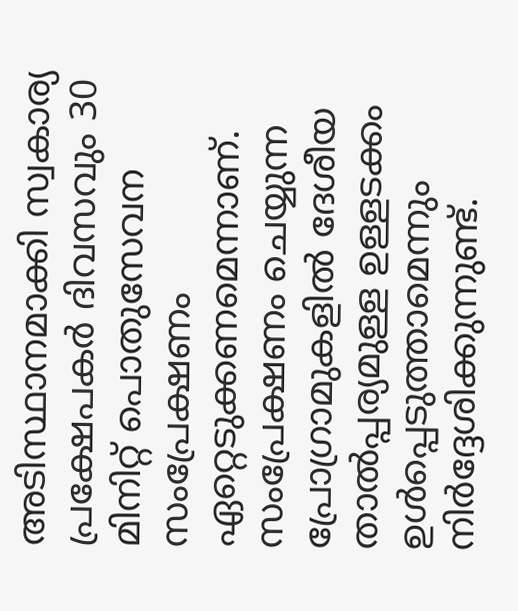അടിസ്ഥാനമാക്കി സ്വകാര്യ പ്രക്ഷേപകര്‍ ദിവസവും 30 മിനിറ്റ് പൊതുസേവന സംപ്രേക്ഷണം ഏറ്റെടുക്കണമെന്നാണ്. സംപ്രേക്ഷണം ചെയ്യുന്ന പ്രോഗ്രാമുകളില്‍ ദേശീയ താല്‍പ്പര്യമുള്ള ഉള്ളടക്കം ഉള്‍പ്പെടുത്താമെന്നും നിർദ്ദേശിക്കുന്നുണ്ട്.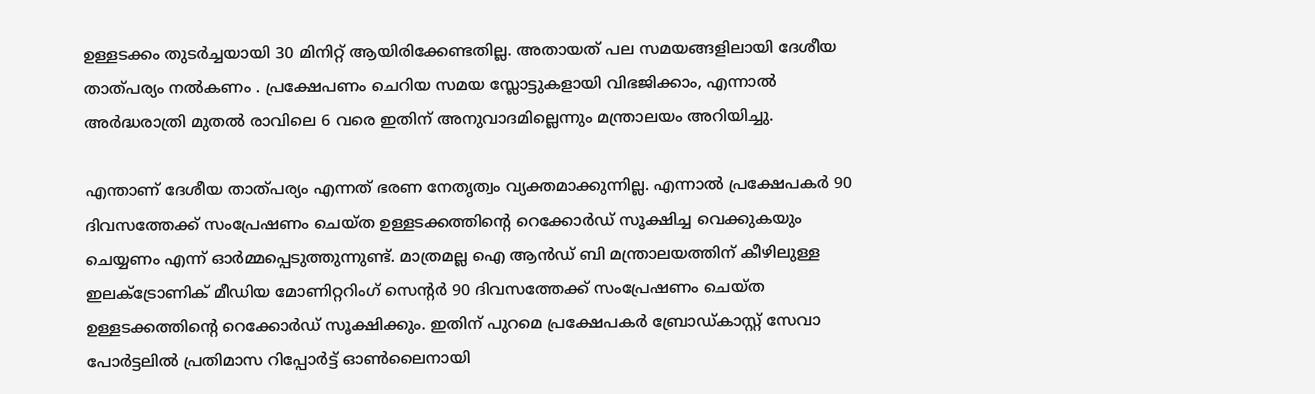ഉള്ളടക്കം തുടര്‍ച്ചയായി 30 മിനിറ്റ് ആയിരിക്കേണ്ടതില്ല. അതായത് പല സമയങ്ങളിലായി ദേശീയ താത്പര്യം നൽകണം . പ്രക്ഷേപണം ചെറിയ സമയ സ്ലോട്ടുകളായി വിഭജിക്കാം, എന്നാല്‍ അര്‍ദ്ധരാത്രി മുതല്‍ രാവിലെ 6 വരെ ഇതിന് അനുവാദമില്ലെന്നും മന്ത്രാലയം അറിയിച്ചു.

എന്താണ് ദേശീയ താത്പര്യം എന്നത് ഭരണ നേതൃത്വം വ്യക്തമാക്കുന്നില്ല. എന്നാൽ പ്രക്ഷേപകര്‍ 90 ദിവസത്തേക്ക് സംപ്രേഷണം ചെയ്ത ഉള്ളടക്കത്തിൻ്റെ റെക്കോര്‍ഡ് സൂക്ഷിച്ച വെക്കുകയും ചെയ്യണം എന്ന് ഓർമ്മപ്പെടുത്തുന്നുണ്ട്. മാത്രമല്ല ഐ ആന്‍ഡ് ബി മന്ത്രാലയത്തിന് കീഴിലുള്ള ഇലക്ട്രോണിക് മീഡിയ മോണിറ്ററിംഗ് സെന്റര്‍ 90 ദിവസത്തേക്ക് സംപ്രേഷണം ചെയ്ത ഉള്ളടക്കത്തിന്റെ റെക്കോര്‍ഡ് സൂക്ഷിക്കും. ഇതിന് പുറമെ പ്രക്ഷേപകര്‍ ബ്രോഡ്കാസ്റ്റ് സേവാ പോര്‍ട്ടലില്‍ പ്രതിമാസ റിപ്പോര്‍ട്ട് ഓണ്‍ലൈനായി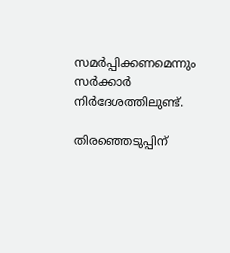സമര്‍പ്പിക്കണമെന്നും സര്‍ക്കാര്‍ നിര്‍ദേശത്തിലുണ്ട്.

തിരഞ്ഞെടുപ്പിന്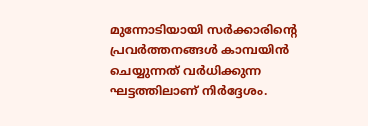മുന്നോടിയായി സർക്കാരിൻ്റെ പ്രവർത്തനങ്ങൾ കാമ്പയിൻ ചെയ്യുന്നത് വർധിക്കുന്ന ഘട്ടത്തിലാണ് നിർദ്ദേശം.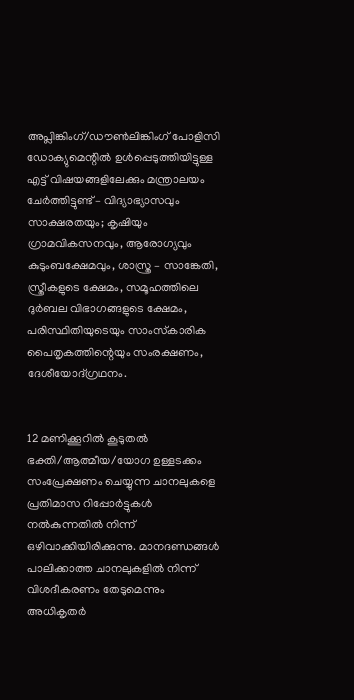അപ്ലിങ്കിംഗ്/ഡൗണ്‍ലിങ്കിംഗ് പോളിസി ഡോക്യുമെന്റില്‍ ഉള്‍പ്പെടുത്തിയിട്ടുള്ള എട്ട് വിഷയങ്ങളിലേക്കും മന്ത്രാലയം ചേര്‍ത്തിട്ടുണ്ട് – വിദ്യാഭ്യാസവും സാക്ഷരതയും; കൃഷിയും ഗ്രാമവികസനവും, ആരോഗ്യവും കുടുംബക്ഷേമവും, ശാസ്ത്ര – സാങ്കേതി, സ്ത്രീകളുടെ ക്ഷേമം, സമൂഹത്തിലെ ദുര്‍ബല വിഭാഗങ്ങളുടെ ക്ഷേമം, പരിസ്ഥിതിയുടെയും സാംസ്‌കാരിക പൈതൃകത്തിന്റെയും സംരക്ഷണം, ദേശീയോദ്ഗ്രഥനം.


12 മണിക്കൂറില്‍ കൂടുതല്‍ ഭക്തി/ആത്മീയ/യോഗ ഉള്ളടക്കം സംപ്രേക്ഷണം ചെയ്യുന്ന ചാനലുകളെ പ്രതിമാസ റിപ്പോര്‍ട്ടുകള്‍ നല്‍കുന്നതില്‍ നിന്ന് ഒഴിവാക്കിയിരിക്കുന്നു. മാനദണ്ഡങ്ങള്‍ പാലിക്കാത്ത ചാനലുകളില്‍ നിന്ന് വിശദീകരണം തേടുമെന്നും അധികൃതര്‍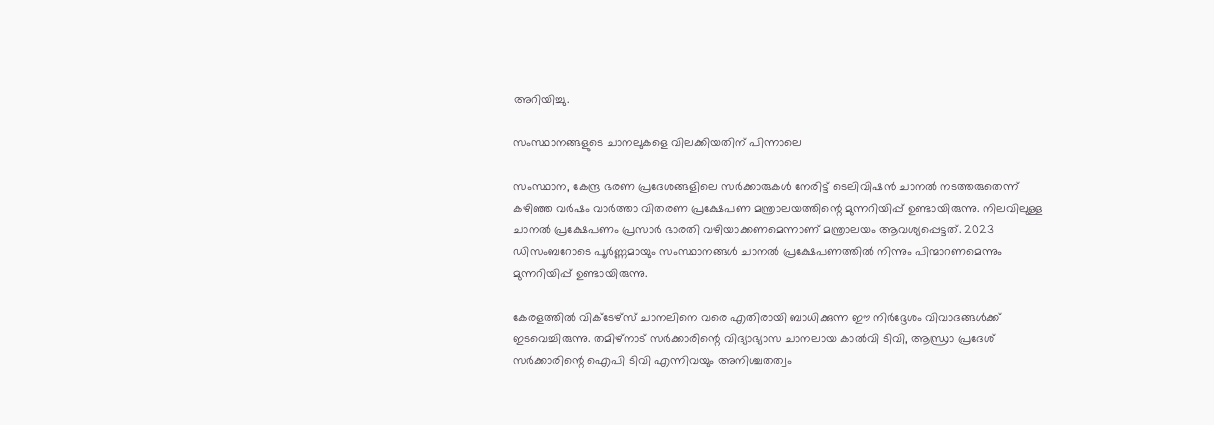അറിയിച്ചു.

സംസ്ഥാനങ്ങളുടെ ചാനലുകളെ വിലക്കിയതിന് പിന്നാലെ

സംസ്ഥാന, കേന്ദ്ര ഭരണ പ്രദേശങ്ങളിലെ സർക്കാരുകൾ നേരിട്ട് ടെലിവിഷൻ ചാനൽ നടത്തരുതെന്ന് കഴിഞ്ഞ വർഷം വാർത്താ വിതരണ പ്രക്ഷേപണ മന്ത്രാലയത്തിന്റെ മുന്നറിയിപ്പ് ഉണ്ടായിരുന്നു. നിലവിലുള്ള ചാനൽ പ്രക്ഷേപണം പ്രസാർ ഭാരതി വഴിയാക്കണമെന്നാണ് മന്ത്രാലയം ആവശ്യപ്പെട്ടത്. 2023 ഡിസംബറോടെ പൂർണ്ണമായും സംസ്ഥാനങ്ങൾ ചാനൽ പ്രക്ഷേപണത്തിൽ നിന്നും പിന്മാറണമെന്നും മുന്നറിയിപ്പ് ഉണ്ടായിരുന്നു.

കേരളത്തിൽ വിക്ടേഴ്സ് ചാനലിനെ വരെ എതിരായി ബാധിക്കുന്ന ഈ നിർദ്ദേശം വിവാദങ്ങൾക്ക് ഇടവെച്ചിരുന്നു. തമിഴ്നാട് സർക്കാരിന്റെ വിദ്യാഭ്യാസ ചാനലായ കാൽവി ടിവി, ആന്ധ്രാ പ്രദേശ് സർക്കാരിന്റെ ഐപി ടിവി എന്നിവയും അനിശ്ചതത്വം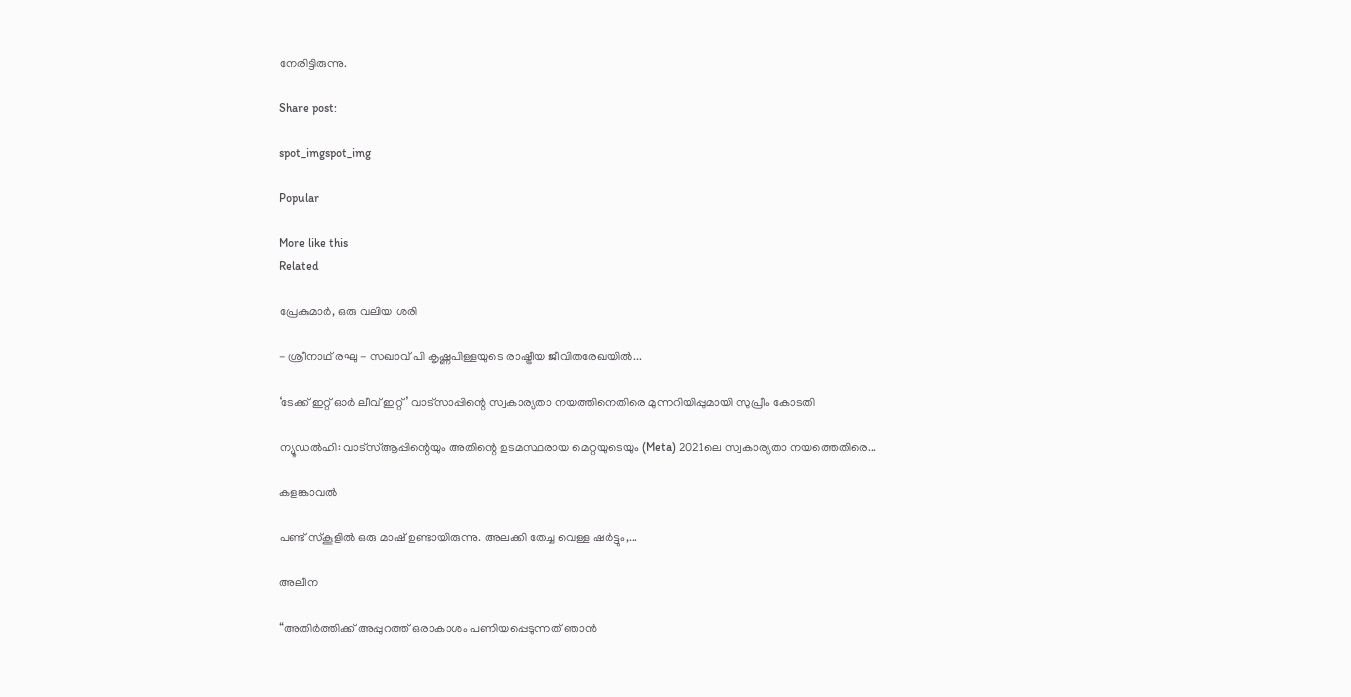നേരിട്ടിരുന്നു.

Share post:

spot_imgspot_img

Popular

More like this
Related

പ്രേകുമാർ, ഒരു വലിയ ശരി

- ശ്രീനാഥ് രഘു - സഖാവ് പി കൃഷ്ണപിള്ളയുടെ രാഷ്ട്രീയ ജീവിതരേഖയിൽ...

‘ടേക്ക് ഇറ്റ് ഓർ ലീവ് ഇറ്റ്’ വാട്സാപ്പിന്റെ സ്വകാര്യതാ നയത്തിനെതിരെ മുന്നറിയിപ്പുമായി സുപ്രീം കോടതി

ന്യൂഡൽഹി: വാട്‌സ്ആപ്പിന്റെയും അതിന്റെ ഉടമസ്ഥരായ മെറ്റയുടെയും (Meta) 2021ലെ സ്വകാര്യതാ നയത്തെതിരെ...

കളങ്കാവൽ

പണ്ട് സ്കൂളിൽ ഒരു മാഷ് ഉണ്ടായിരുന്നു. അലക്കി തേച്ച വെള്ള ഷർട്ടും,...

അലീന

“അതിര്‍ത്തിക്ക് അപ്പുറത്ത് ഒരാകാശം പണിയപ്പെടുന്നത് ഞാന്‍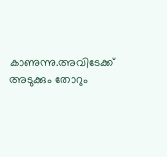കാണുന്നു.അവിടേക്ക് അടുക്കും തോറും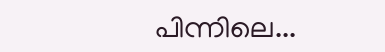പിന്നിലെ...